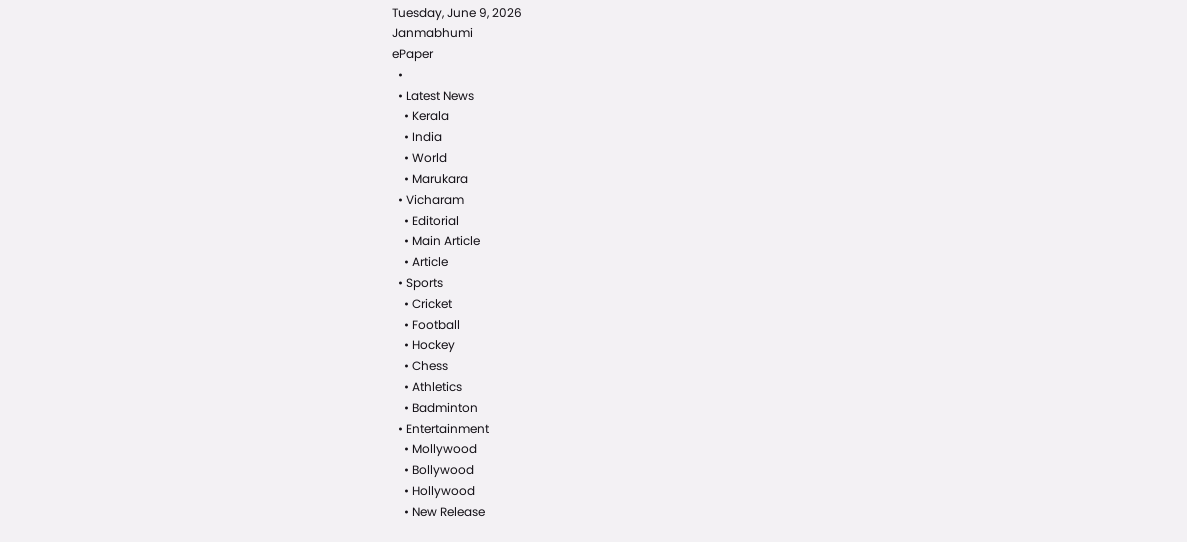Tuesday, June 9, 2026
Janmabhumi
ePaper
  •
  • Latest News
    • Kerala
    • India
    • World
    • Marukara
  • Vicharam
    • Editorial
    • Main Article
    • Article
  • Sports
    • Cricket
    • Football
    • Hockey
    • Chess
    • Athletics
    • Badminton
  • Entertainment
    • Mollywood
    • Bollywood
    • Hollywood
    • New Release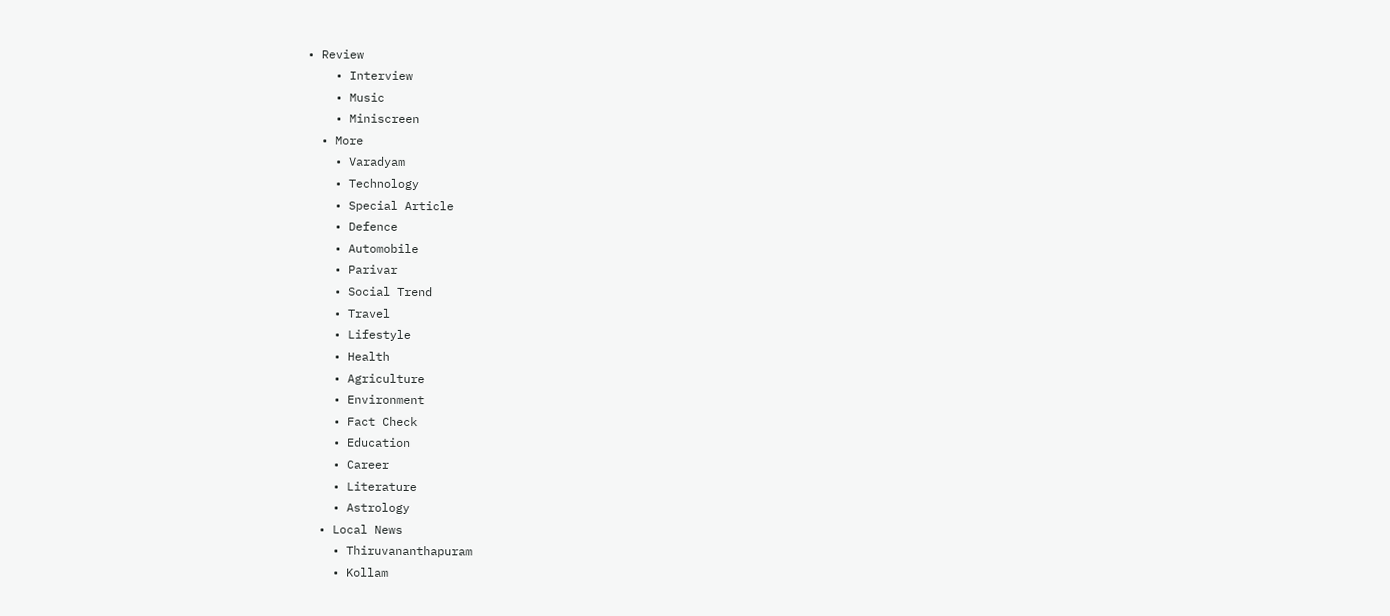• Review
    • Interview
    • Music
    • Miniscreen
  • More
    • Varadyam
    • Technology
    • Special Article
    • Defence
    • Automobile
    • Parivar
    • Social Trend
    • Travel
    • Lifestyle
    • Health
    • Agriculture
    • Environment
    • Fact Check
    • Education
    • Career
    • Literature
    • Astrology
  • Local News
    • Thiruvananthapuram
    • Kollam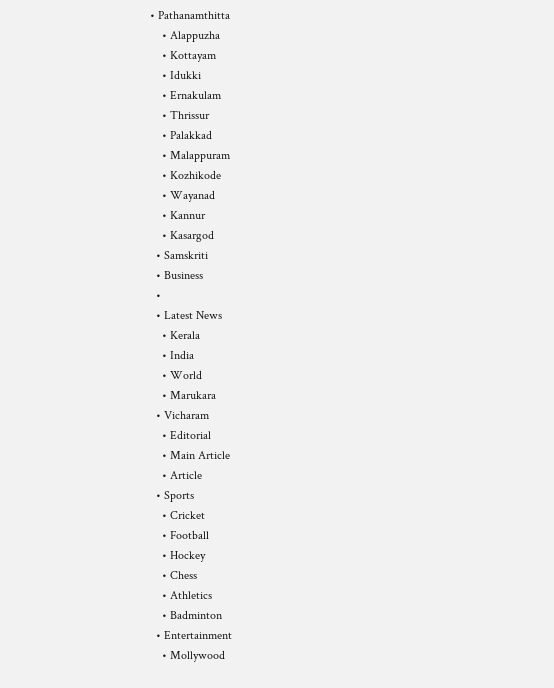• Pathanamthitta
    • Alappuzha
    • Kottayam
    • Idukki
    • Ernakulam
    • Thrissur
    • Palakkad
    • Malappuram
    • Kozhikode
    • Wayanad
    • Kannur
    • Kasargod
  • Samskriti
  • Business
  •
  • Latest News
    • Kerala
    • India
    • World
    • Marukara
  • Vicharam
    • Editorial
    • Main Article
    • Article
  • Sports
    • Cricket
    • Football
    • Hockey
    • Chess
    • Athletics
    • Badminton
  • Entertainment
    • Mollywood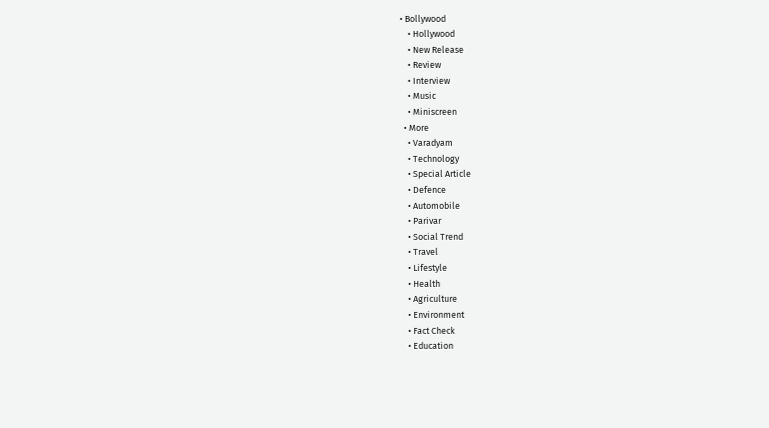• Bollywood
    • Hollywood
    • New Release
    • Review
    • Interview
    • Music
    • Miniscreen
  • More
    • Varadyam
    • Technology
    • Special Article
    • Defence
    • Automobile
    • Parivar
    • Social Trend
    • Travel
    • Lifestyle
    • Health
    • Agriculture
    • Environment
    • Fact Check
    • Education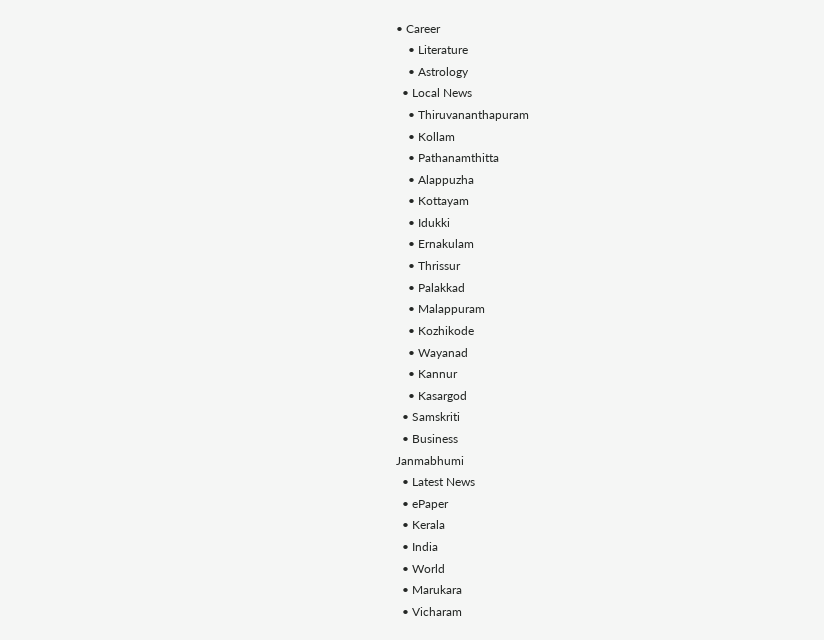• Career
    • Literature
    • Astrology
  • Local News
    • Thiruvananthapuram
    • Kollam
    • Pathanamthitta
    • Alappuzha
    • Kottayam
    • Idukki
    • Ernakulam
    • Thrissur
    • Palakkad
    • Malappuram
    • Kozhikode
    • Wayanad
    • Kannur
    • Kasargod
  • Samskriti
  • Business
Janmabhumi
  • Latest News
  • ePaper
  • Kerala
  • India
  • World
  • Marukara
  • Vicharam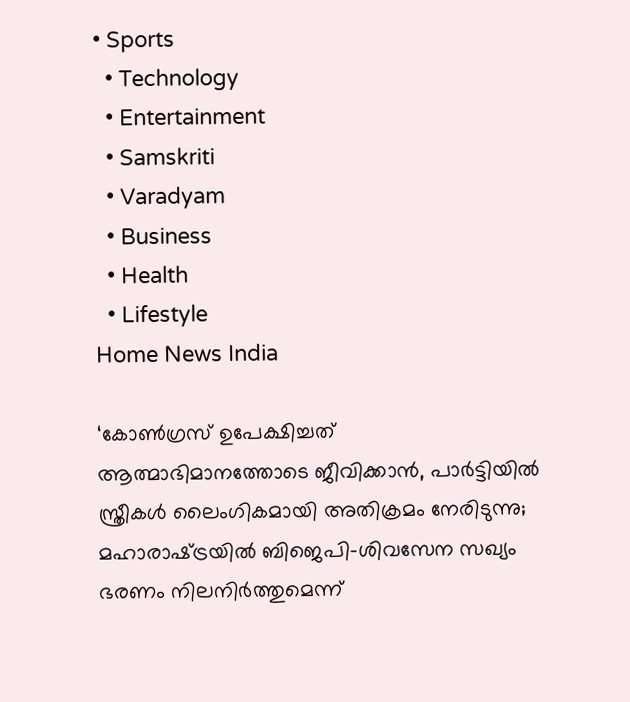• Sports
  • Technology
  • Entertainment
  • Samskriti
  • Varadyam
  • Business
  • Health
  • Lifestyle
Home News India

‘കോണ്‍ഗ്രസ് ഉപേക്ഷിച്ചത് ആത്മാഭിമാനത്തോടെ ജീവിക്കാന്‍, പാര്‍ട്ടിയില്‍ സ്ത്രീകള്‍ ലൈംഗികമായി അതിക്രമം നേരിടുന്നു; മഹാരാഷ്‌ട്രയില്‍ ബിജെപി-ശിവസേന സഖ്യം ഭരണം നിലനിര്‍ത്തുമെന്ന്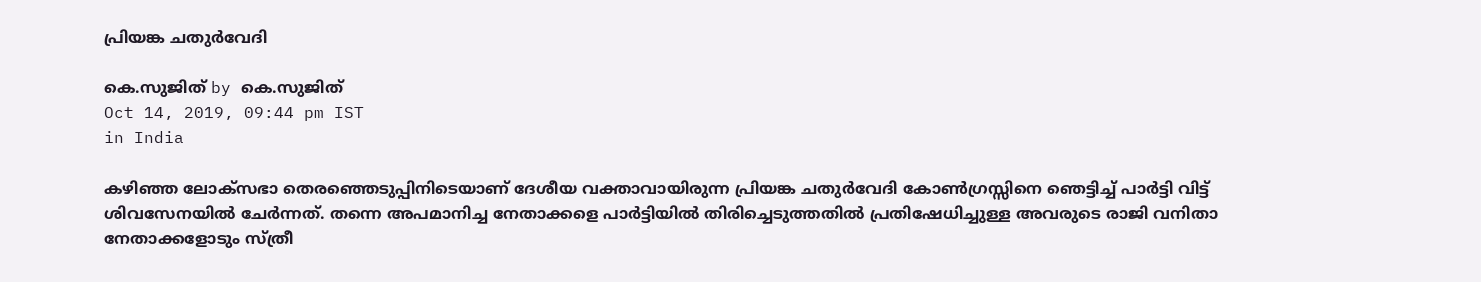പ്രിയങ്ക ചതുര്‍വേദി

കെ.സുജിത് by കെ.സുജിത്
Oct 14, 2019, 09:44 pm IST
in India

കഴിഞ്ഞ ലോക്‌സഭാ തെരഞ്ഞെടുപ്പിനിടെയാണ് ദേശീയ വക്താവായിരുന്ന പ്രിയങ്ക ചതുര്‍വേദി കോണ്‍ഗ്രസ്സിനെ ഞെട്ടിച്ച് പാര്‍ട്ടി വിട്ട് ശിവസേനയില്‍ ചേര്‍ന്നത്. തന്നെ അപമാനിച്ച നേതാക്കളെ പാര്‍ട്ടിയില്‍ തിരിച്ചെടുത്തതില്‍ പ്രതിഷേധിച്ചുള്ള അവരുടെ രാജി വനിതാ നേതാക്കളോടും സ്ത്രീ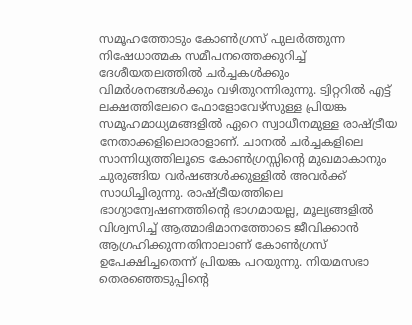സമൂഹത്തോടും കോണ്‍ഗ്രസ് പുലര്‍ത്തുന്ന നിഷേധാത്മക സമീപനത്തെക്കുറിച്ച് ദേശീയതലത്തില്‍ ചര്‍ച്ചകള്‍ക്കും വിമര്‍ശനങ്ങള്‍ക്കും വഴിതുറന്നിരുന്നു. ട്വിറ്ററില്‍ എട്ട് ലക്ഷത്തിലേറെ ഫോളോവേഴ്‌സുള്ള പ്രിയങ്ക സമൂഹമാധ്യമങ്ങളില്‍ ഏറെ സ്വാധീനമുള്ള രാഷ്‌ട്രീയ നേതാക്കളിലൊരാളാണ്. ചാനല്‍ ചര്‍ച്ചകളിലെ സാന്നിധ്യത്തിലൂടെ കോണ്‍ഗ്രസ്സിന്റെ മുഖമാകാനും ചുരുങ്ങിയ വര്‍ഷങ്ങള്‍ക്കുള്ളില്‍ അവര്‍ക്ക് സാധിച്ചിരുന്നു. രാഷ്‌ട്രീയത്തിലെ ഭാഗ്യാന്വേഷണത്തിന്റെ ഭാഗമായല്ല, മൂല്യങ്ങളില്‍ വിശ്വസിച്ച് ആത്മാഭിമാനത്തോടെ ജീവിക്കാന്‍ ആഗ്രഹിക്കുന്നതിനാലാണ് കോണ്‍ഗ്രസ് ഉപേക്ഷിച്ചതെന്ന് പ്രിയങ്ക പറയുന്നു. നിയമസഭാ തെരഞ്ഞെടുപ്പിന്റെ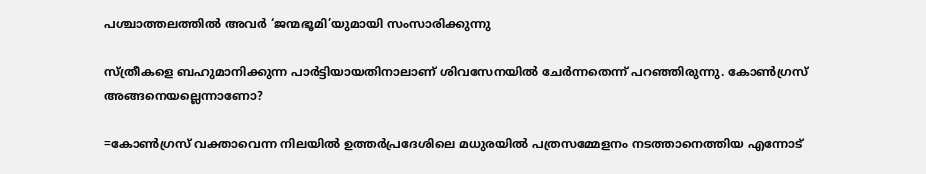പശ്ചാത്തലത്തില്‍ അവര്‍ ‘ജന്മഭൂമി’യുമായി സംസാരിക്കുന്നു

സ്ത്രീകളെ ബഹുമാനിക്കുന്ന പാര്‍ട്ടിയായതിനാലാണ് ശിവസേനയില്‍ ചേര്‍ന്നതെന്ന് പറഞ്ഞിരുന്നു. കോണ്‍ഗ്രസ് അങ്ങനെയല്ലെന്നാണോ?

=കോണ്‍ഗ്രസ് വക്താവെന്ന നിലയില്‍ ഉത്തര്‍പ്രദേശിലെ മധുരയില്‍ പത്രസമ്മേളനം നടത്താനെത്തിയ എന്നോട്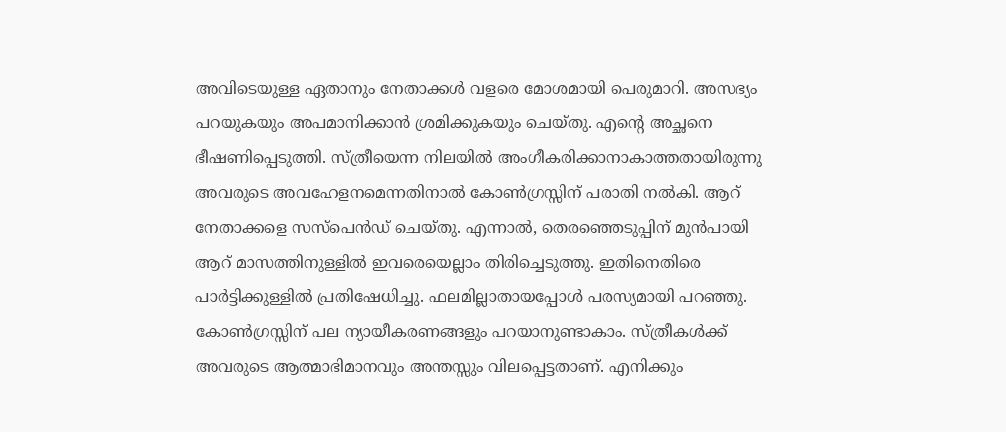അവിടെയുള്ള ഏതാനും നേതാക്കള്‍ വളരെ മോശമായി പെരുമാറി. അസഭ്യം പറയുകയും അപമാനിക്കാന്‍ ശ്രമിക്കുകയും ചെയ്തു. എന്റെ അച്ഛനെ ഭീഷണിപ്പെടുത്തി. സ്ത്രീയെന്ന നിലയില്‍ അംഗീകരിക്കാനാകാത്തതായിരുന്നു അവരുടെ അവഹേളനമെന്നതിനാല്‍ കോണ്‍ഗ്രസ്സിന് പരാതി നല്‍കി. ആറ് നേതാക്കളെ സസ്‌പെന്‍ഡ് ചെയ്തു. എന്നാല്‍, തെരഞ്ഞെടുപ്പിന് മുന്‍പായി ആറ് മാസത്തിനുള്ളില്‍ ഇവരെയെല്ലാം തിരിച്ചെടുത്തു. ഇതിനെതിരെ പാര്‍ട്ടിക്കുള്ളില്‍ പ്രതിഷേധിച്ചു. ഫലമില്ലാതായപ്പോള്‍ പരസ്യമായി പറഞ്ഞു. കോണ്‍ഗ്രസ്സിന് പല ന്യായീകരണങ്ങളും പറയാനുണ്ടാകാം. സ്ത്രീകള്‍ക്ക് അവരുടെ ആത്മാഭിമാനവും അന്തസ്സും വിലപ്പെട്ടതാണ്. എനിക്കും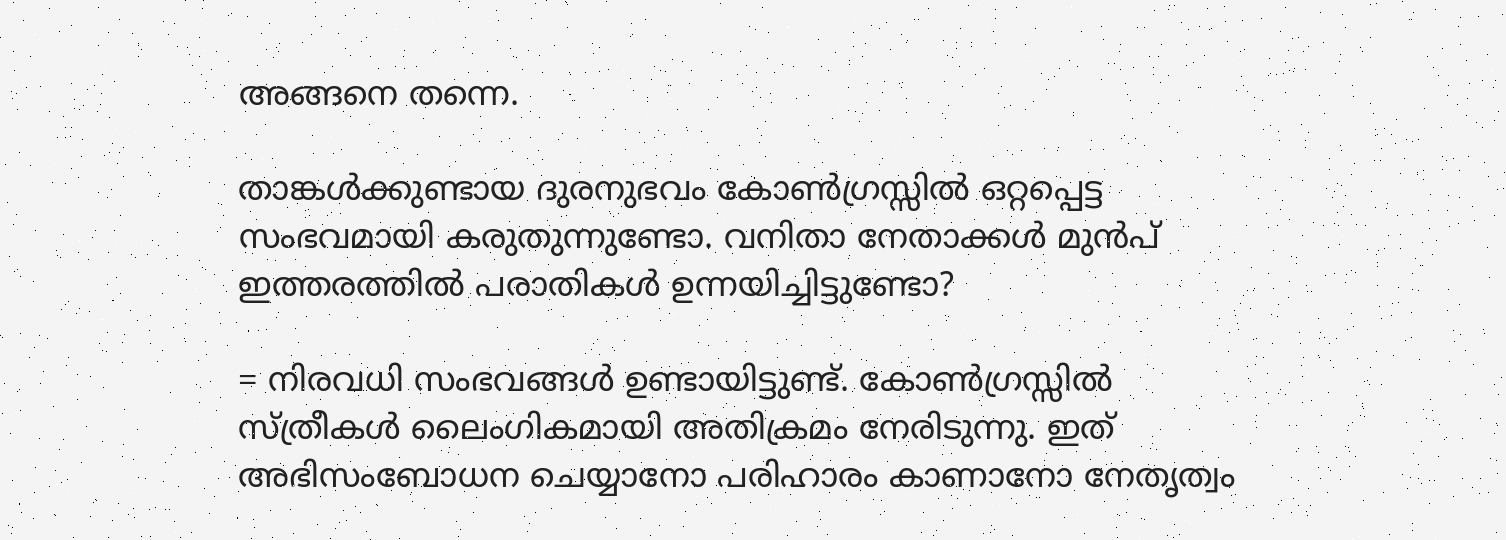അങ്ങനെ തന്നെ.

താങ്കള്‍ക്കുണ്ടായ ദുരനുഭവം കോണ്‍ഗ്രസ്സില്‍ ഒറ്റപ്പെട്ട സംഭവമായി കരുതുന്നുണ്ടോ. വനിതാ നേതാക്കള്‍ മുന്‍പ് ഇത്തരത്തില്‍ പരാതികള്‍ ഉന്നയിച്ചിട്ടുണ്ടോ?

= നിരവധി സംഭവങ്ങള്‍ ഉണ്ടായിട്ടുണ്ട്. കോണ്‍ഗ്രസ്സില്‍ സ്ത്രീകള്‍ ലൈംഗികമായി അതിക്രമം നേരിടുന്നു. ഇത് അഭിസംബോധന ചെയ്യാനോ പരിഹാരം കാണാനോ നേതൃത്വം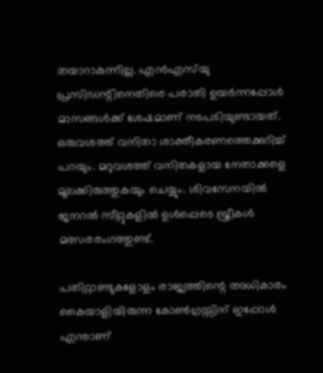തയാറാകുന്നില്ല. എന്‍എസ്‌യു പ്രസിഡന്റിനെതിരെ പരാതി ഉയര്‍ന്നപ്പോള്‍ മാസങ്ങള്‍ക്ക് ശേഷമാണ് നടപടിയുണ്ടായത്. ഒരുവശത്ത് വനിതാ ശാക്തീകരണത്തെക്കുറിച്ച് പറയും. മറുവശത്ത് വനിതകളായ നേതാക്കളെ മൂലക്കിരുത്തുകയും ചെയ്യും. ശിവസേനയില്‍ ജനറല്‍ സീറ്റുകളില്‍ ഉള്‍പ്പെടെ സ്ത്രീകള്‍ മത്സരരംഗത്തുണ്ട്.

പതിറ്റാണ്ടുകളോളം രാജ്യത്തിന്റെ അധികാരം കൈയാളിയിരുന്ന കോണ്‍ഗ്രസ്സിന് ഇപ്പോള്‍ എന്താണ്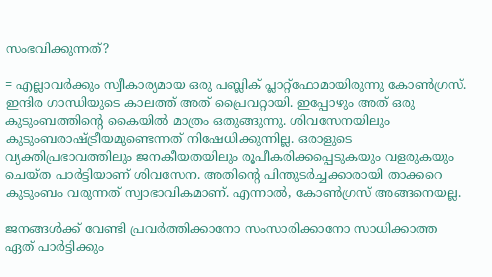സംഭവിക്കുന്നത്?

= എല്ലാവര്‍ക്കും സ്വീകാര്യമായ ഒരു പബ്ലിക് പ്ലാറ്റ്‌ഫോമായിരുന്നു കോണ്‍ഗ്രസ്. ഇന്ദിര ഗാന്ധിയുടെ കാലത്ത് അത് പ്രൈവറ്റായി. ഇപ്പോഴും അത് ഒരു കുടുംബത്തിന്റെ കൈയില്‍ മാത്രം ഒതുങ്ങുന്നു. ശിവസേനയിലും കുടുംബരാഷ്‌ട്രീയമുണ്ടെന്നത് നിഷേധിക്കുന്നില്ല. ഒരാളുടെ വ്യക്തിപ്രഭാവത്തിലും ജനകീയതയിലും രൂപീകരിക്കപ്പെടുകയും വളരുകയും ചെയ്ത പാര്‍ട്ടിയാണ് ശിവസേന. അതിന്റെ പിന്തുടര്‍ച്ചക്കാരായി താക്കറെ കുടുംബം വരുന്നത് സ്വാഭാവികമാണ്. എന്നാല്‍, കോണ്‍ഗ്രസ് അങ്ങനെയല്ല.

ജനങ്ങള്‍ക്ക് വേണ്ടി പ്രവര്‍ത്തിക്കാനോ സംസാരിക്കാനോ സാധിക്കാത്ത ഏത് പാര്‍ട്ടിക്കും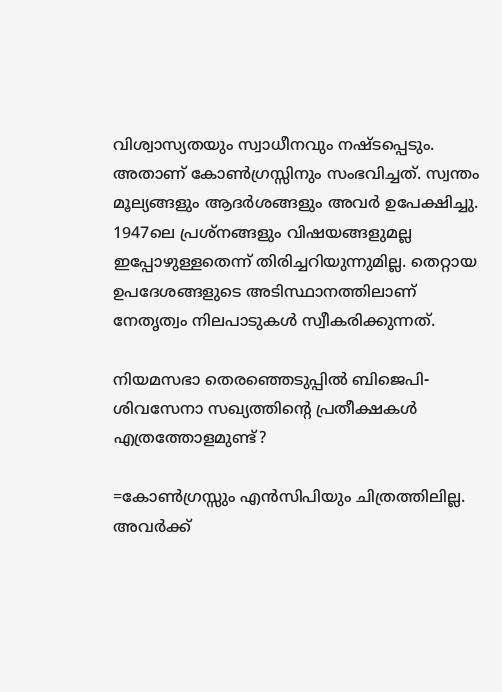വിശ്വാസ്യതയും സ്വാധീനവും നഷ്ടപ്പെടും. അതാണ് കോണ്‍ഗ്രസ്സിനും സംഭവിച്ചത്. സ്വന്തം മൂല്യങ്ങളും ആദര്‍ശങ്ങളും അവര്‍ ഉപേക്ഷിച്ചു. 1947ലെ പ്രശ്‌നങ്ങളും വിഷയങ്ങളുമല്ല ഇപ്പോഴുള്ളതെന്ന് തിരിച്ചറിയുന്നുമില്ല. തെറ്റായ ഉപദേശങ്ങളുടെ അടിസ്ഥാനത്തിലാണ് നേതൃത്വം നിലപാടുകള്‍ സ്വീകരിക്കുന്നത്.

നിയമസഭാ തെരഞ്ഞെടുപ്പില്‍ ബിജെപി-ശിവസേനാ സഖ്യത്തിന്റെ പ്രതീക്ഷകള്‍ എത്രത്തോളമുണ്ട്?

=കോണ്‍ഗ്രസ്സും എന്‍സിപിയും ചിത്രത്തിലില്ല. അവര്‍ക്ക്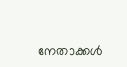നേതാക്കള്‍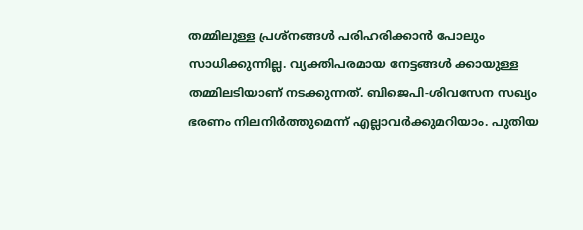തമ്മിലുള്ള പ്രശ്‌നങ്ങള്‍ പരിഹരിക്കാന്‍ പോലും സാധിക്കുന്നില്ല. വ്യക്തിപരമായ നേട്ടങ്ങള്‍ ക്കായുള്ള തമ്മിലടിയാണ് നടക്കുന്നത്. ബിജെപി-ശിവസേന സഖ്യം ഭരണം നിലനിര്‍ത്തുമെന്ന് എല്ലാവര്‍ക്കുമറിയാം. പുതിയ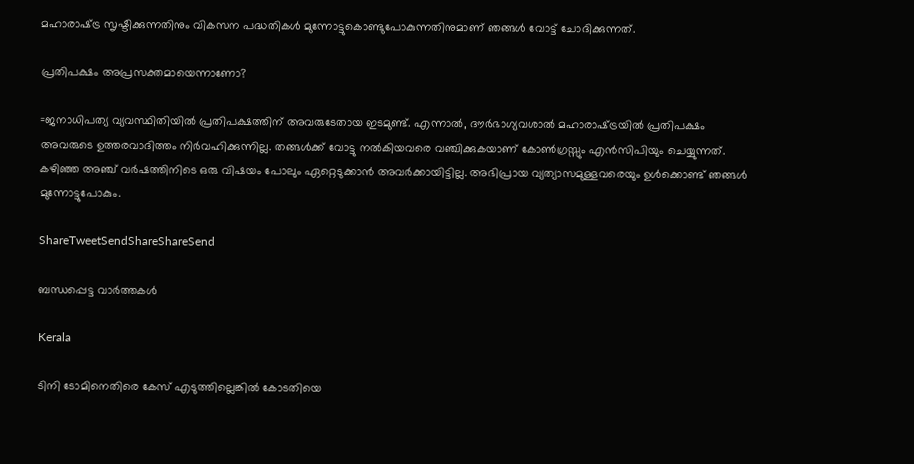മഹാരാഷ്‌ട്ര സൃഷ്ടിക്കുന്നതിനും വികസന പദ്ധതികള്‍ മുന്നോട്ടുകൊണ്ടുപോകുന്നതിനുമാണ് ഞങ്ങള്‍ വോട്ട് ചോദിക്കുന്നത്.

പ്രതിപക്ഷം അപ്രസക്തമായെന്നാണോ?

=ജനാധിപത്യ വ്യവസ്ഥിതിയില്‍ പ്രതിപക്ഷത്തിന് അവരുടേതായ ഇടമുണ്ട്. എന്നാല്‍, ദൗര്‍ഭാഗ്യവശാല്‍ മഹാരാഷ്‌ട്രയില്‍ പ്രതിപക്ഷം അവരുടെ ഉത്തരവാദിത്തം നിര്‍വഹിക്കുന്നില്ല. തങ്ങള്‍ക്ക് വോട്ടു നല്‍കിയവരെ വഞ്ചിക്കുകയാണ് കോണ്‍ഗ്രസ്സും എന്‍സിപിയും ചെയ്യുന്നത്. കഴിഞ്ഞ അഞ്ച് വര്‍ഷത്തിനിടെ ഒരു വിഷയം പോലും ഏറ്റെടുക്കാന്‍ അവര്‍ക്കായിട്ടില്ല. അഭിപ്രായ വ്യത്യാസമുള്ളവരെയും ഉള്‍ക്കൊണ്ട് ഞങ്ങള്‍ മുന്നോട്ടുപോകും.

ShareTweetSendShareShareSend

ബന്ധപ്പെട്ട വാര്‍ത്തകള്‍

Kerala

ടിനി ടോമിനെതിരെ കേസ് എടുത്തില്ലെങ്കില്‍ കോടതിയെ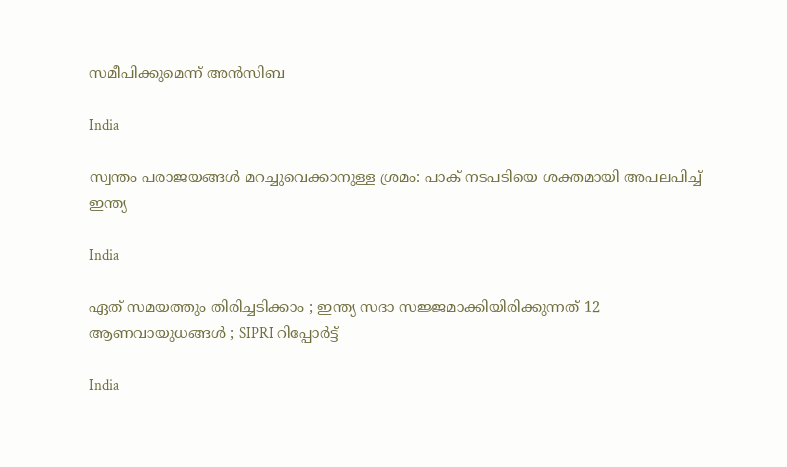സമീപിക്കുമെന്ന് അന്‍സിബ

India

സ്വന്തം പരാജയങ്ങള്‍ മറച്ചുവെക്കാനുള്ള ശ്രമം: പാക് നടപടിയെ ശക്തമായി അപലപിച്ച് ഇന്ത്യ

India

ഏത് സമയത്തും തിരിച്ചടിക്കാം ; ഇന്ത്യ സദാ സജ്ജമാക്കിയിരിക്കുന്നത് 12 ആണവായുധങ്ങൾ ; SIPRI റിപ്പോർട്ട്

India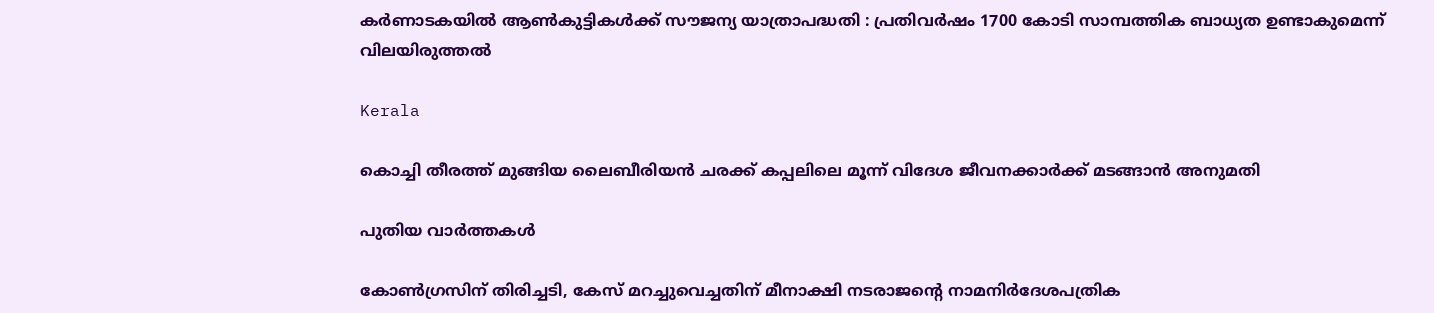കര്‍ണാടകയില്‍ ആണ്‍കുട്ടികള്‍ക്ക് സൗജന്യ യാത്രാപദ്ധതി : പ്രതിവര്‍ഷം 1700 കോടി സാമ്പത്തിക ബാധ്യത ഉണ്ടാകുമെന്ന് വിലയിരുത്തല്‍

Kerala

കൊച്ചി തീരത്ത് മുങ്ങിയ ലൈബീരിയന്‍ ചരക്ക് കപ്പലിലെ മൂന്ന് വിദേശ ജീവനക്കാര്‍ക്ക് മടങ്ങാന്‍ അനുമതി

പുതിയ വാര്‍ത്തകള്‍

കോണ്‍ഗ്രസിന് തിരിച്ചടി, കേസ് മറച്ചുവെച്ചതിന് മീനാക്ഷി നടരാജന്റെ നാമനിര്‍ദേശപത്രിക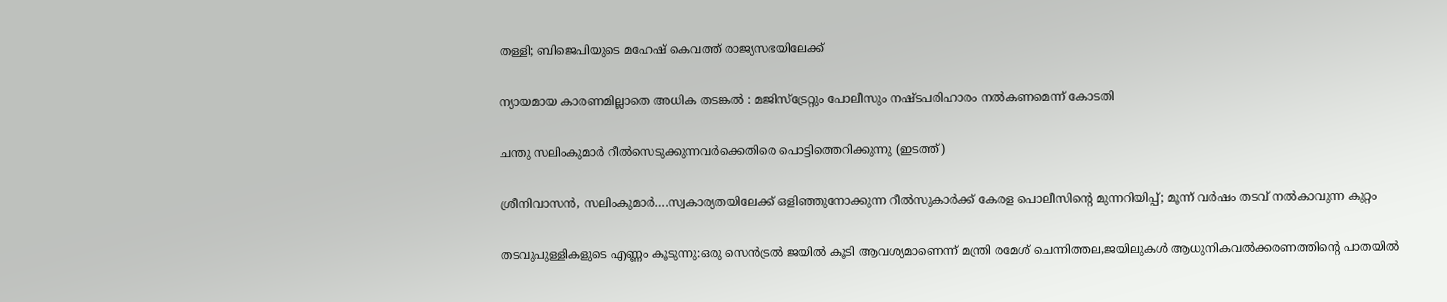തള്ളി; ബിജെപിയുടെ മഹേഷ് കെവത്ത് രാജ്യസഭയിലേക്ക്

ന്യായമായ കാരണമില്ലാതെ അധിക തടങ്കല്‍ : മജിസ്ട്രേറ്റും പോലീസും നഷ്ടപരിഹാരം നല്‍കണമെന്ന് കോടതി

ചന്തു സലിംകുമാര്‍ റീല്‍സെടുക്കുന്നവര്‍ക്കെതിരെ പൊട്ടിത്തെറിക്കുന്നു (ഇടത്ത്)

ശ്രീനിവാസന്‍, സലിംകുമാര്‍….സ്വകാര്യതയിലേക്ക് ഒളിഞ്ഞുനോക്കുന്ന റീല്‍സുകാര്‍ക്ക് കേരള പൊലീസിന്റെ മുന്നറിയിപ്പ്; മൂന്ന് വര്‍ഷം തടവ് നല്‍കാവുന്ന കുറ്റം

തടവുപുള്ളികളുടെ എണ്ണം കൂടുന്നു:ഒരു സെന്‍ട്രല്‍ ജയില്‍ കൂടി ആവശ്യമാണെന്ന് മന്ത്രി രമേശ് ചെന്നിത്തല,ജയിലുകള്‍ ആധുനികവല്‍ക്കരണത്തിന്റെ പാതയില്‍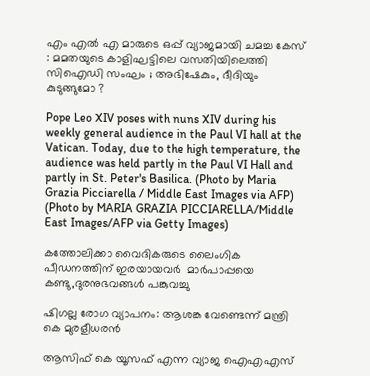എം എൽ എ മാരുടെ ഒപ്പ് വ്യാജമായി ചമച്ച കേസ് : മമതയുടെ കാളിഘട്ടിലെ വസതിയിലെത്തി സിഐഡി സംഘം ; അഭിഷേകും, ദീദിയും കുടുങ്ങുമോ ?

Pope Leo XIV poses with nuns XIV during his weekly general audience in the Paul VI hall at the Vatican. Today, due to the high temperature, the audience was held partly in the Paul VI Hall and partly in St. Peter's Basilica. (Photo by Maria Grazia Picciarella / Middle East Images via AFP) (Photo by MARIA GRAZIA PICCIARELLA/Middle East Images/AFP via Getty Images)

കത്തോലിക്കാ വൈദികരുടെ ലൈംഗിക പീഡനത്തിന് ഇരയായവര്‍  മാര്‍പാപ്പയെ കണ്ടു,ദുരനുഭവങ്ങള്‍ പങ്കുവച്ചു

ഷിഗല്ല രോഗ വ്യാപനം: ആശങ്ക വേണ്ടെന്ന് മന്ത്രി കെ മുരളീധരന്‍

ആസിഫ് കെ യൂസഫ് എന്ന വ്യാജ ഐഎഎസ്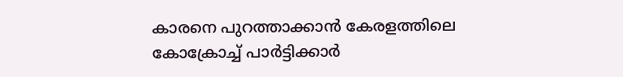കാരനെ പുറത്താക്കാന്‍ കേരളത്തിലെ കോക്രോച്ച് പാര്‍ട്ടിക്കാര്‍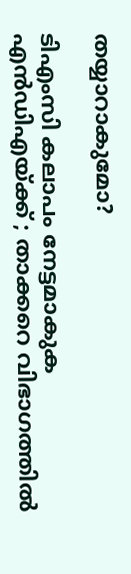തയ്യാറാകുമോ?

ടിഎംസി കലാപം നേട്ടമാകുക എൻഡിഎയ്‌ക്ക് ; താക്കറെ വിഭാഗത്തിൽ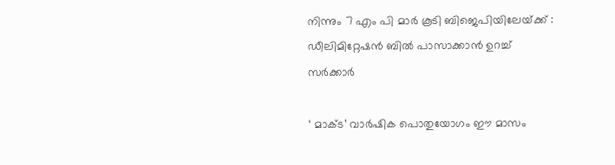നിന്നും 7 എം പി മാർ കൂടി ബിജെപിയിലേയ്‌ക്ക് : ഡീലിമിറ്റേഷൻ ബിൽ പാസാക്കാൻ ഉറച്ച് സർക്കാർ

‘ മാക്ട’ വാര്‍ഷിക പൊതുയോഗം ഈ മാസം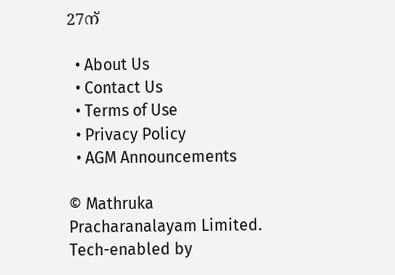27ന്

  • About Us
  • Contact Us
  • Terms of Use
  • Privacy Policy
  • AGM Announcements

© Mathruka Pracharanalayam Limited.
Tech-enabled by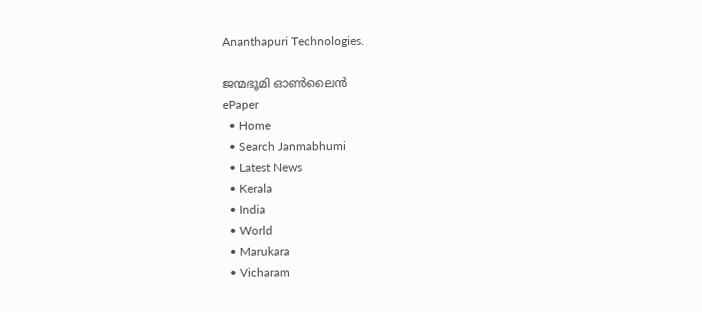Ananthapuri Technologies.

ജന്മഭൂമി ഓണ്‍ലൈന്‍
ePaper
  • Home
  • Search Janmabhumi
  • Latest News
  • Kerala
  • India
  • World
  • Marukara
  • Vicharam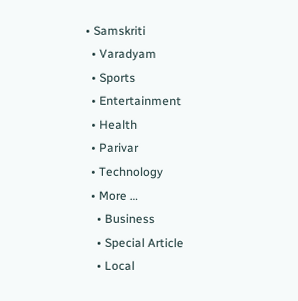• Samskriti
  • Varadyam
  • Sports
  • Entertainment
  • Health
  • Parivar
  • Technology
  • More …
    • Business
    • Special Article
    • Local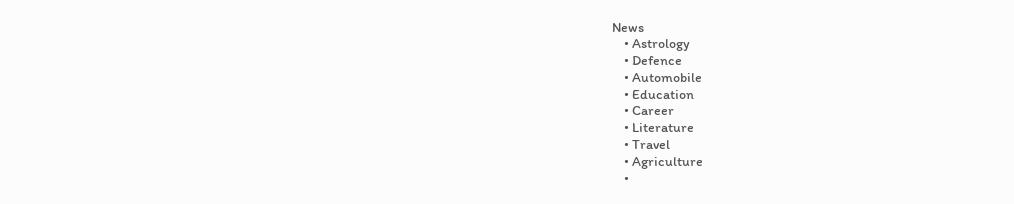News
    • Astrology
    • Defence
    • Automobile
    • Education
    • Career
    • Literature
    • Travel
    • Agriculture
    •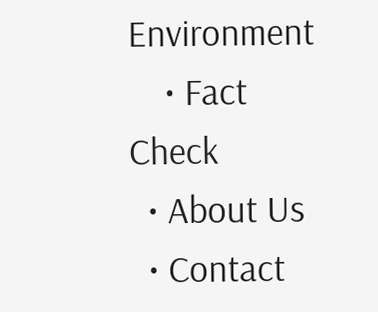Environment
    • Fact Check
  • About Us
  • Contact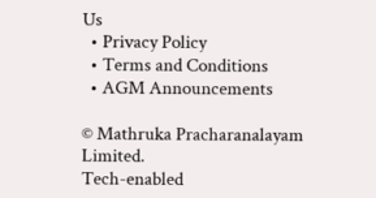Us
  • Privacy Policy
  • Terms and Conditions
  • AGM Announcements

© Mathruka Pracharanalayam Limited.
Tech-enabled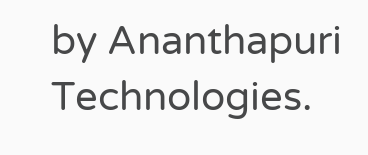by Ananthapuri Technologies.